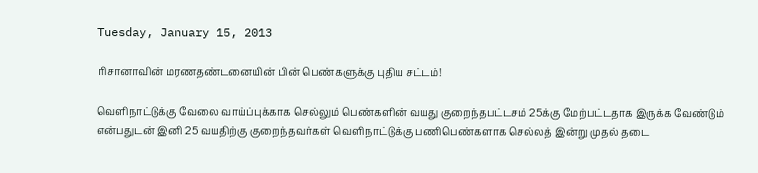Tuesday, January 15, 2013

ரிசானாவின் மரணதண்டனையின் பின் பெண்களுக்கு புதிய சட்டம்!

வெளிநாட்டுக்கு வேலை வாய்ப்புக்காக செல்லும் பெண்களின் வயது குறைந்தபட்டசம் 25க்கு மேற்பட்டதாக இருக்க வேண்டும் என்பதுடன் இனி 25 வயதிற்கு குறைந்தவர்கள் வெளிநாட்டுக்கு பணிபெண்களாக செல்லத் இன்று முதல் தடை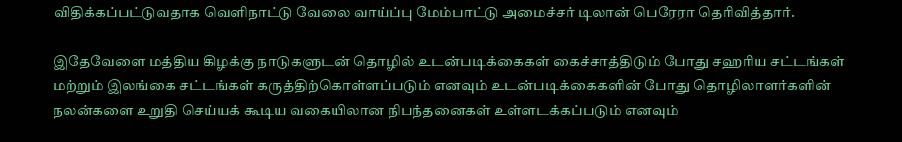விதிக்கப்பட்டுவதாக வெளிநாட்டு வேலை வாய்ப்பு மேம்பாட்டு அமைச்சர் டிலான் பெரேரா தெரிவித்தார்.

இதேவேளை மத்திய கிழக்கு நாடுகளுடன் தொழில் உடன்படிக்கைகள் கைச்சாத்திடும் போது சஹரிய சட்டங்கள் மற்றும் இலங்கை சட்டங்கள் கருத்திற்கொள்ளப்படும் எனவும் உடன்படிக்கைகளின் போது தொழிலாளர்களின் நலன்களை உறுதி செய்யக் கூடிய வகையிலான நிபந்தனைகள் உள்ளடக்கப்படும் எனவும்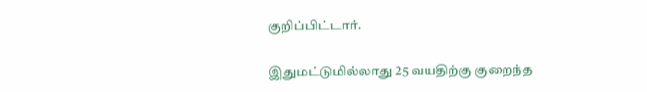குறிப்பிட்டார்.

இதுமட்டுமில்லாது 25 வயதிற்கு குறைந்த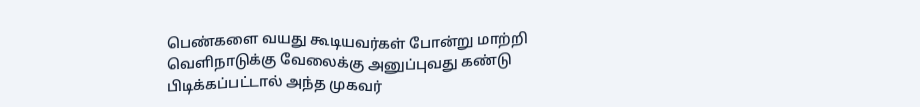பெண்களை வயது கூடியவர்கள் போன்று மாற்றி வெளிநாடுக்கு வேலைக்கு அனுப்புவது கண்டு பிடிக்கப்பட்டால் அந்த முகவர்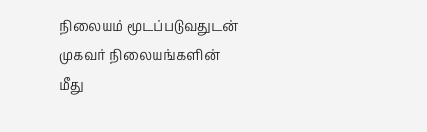நிலையம் மூடப்படுவதுடன் முகவர் நிலையங்களின் மீது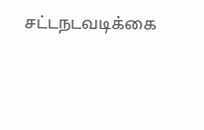சட்டநடவடிக்கை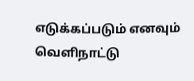எடுக்கப்படும் எனவும் வெளிநாட்டு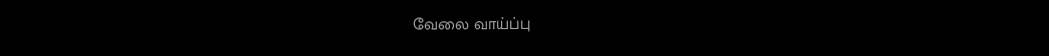வேலை வாய்ப்பு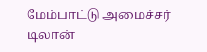மேம்பாட்டு அமைச்சர் டிலான்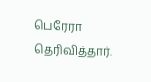பெரேரா தெரிவித்தார்.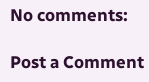No comments:

Post a Comment